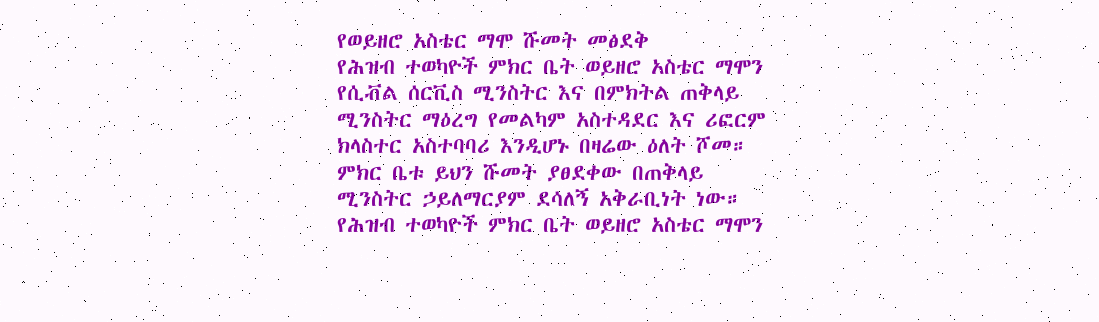የወይዘሮ አስቴር ማሞ ሹመት መፅደቅ
የሕዝብ ተወካዮች ምክር ቤት ወይዘሮ አስቴር ማሞን የሲቭል ሰርቪስ ሚንስትር እና በምክትል ጠቅላይ ሚንስትር ማዕረግ የመልካም አስተዳደር እና ሪፎርም ክላስተር አስተባባሪ እንዲሆኑ በዛሬው ዕለት ሾመ። ምክር ቤቱ ይህን ሹመት ያፀደቀው በጠቅላይ ሚንስትር ኃይለማርያም ደሳለኝ አቅራቢነት ነው።
የሕዝብ ተወካዮች ምክር ቤት ወይዘሮ አስቴር ማሞን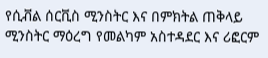የሲቭል ሰርቪስ ሚንስትር እና በምክትል ጠቅላይ ሚንስትር ማዕረግ የመልካም አስተዳደር እና ሪፎርም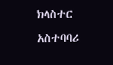ክላስተር አስተባባሪ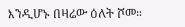እንዲሆኑ በዛሬው ዕለት ሾመ።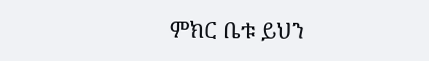ምክር ቤቱ ይህን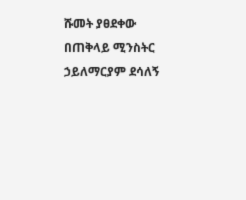ሹመት ያፀደቀው በጠቅላይ ሚንስትር ኃይለማርያም ደሳለኝ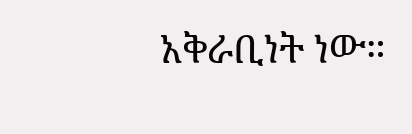አቅራቢነት ነው።